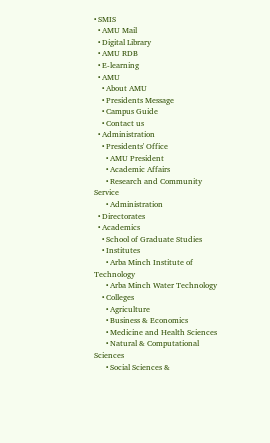• SMIS
  • AMU Mail
  • Digital Library
  • AMU RDB
  • E-learning
  • AMU
    • About AMU
    • Presidents Message
    • Campus Guide
    • Contact us
  • Administration
    • Presidents' Office
      • AMU President
      • Academic Affairs
      • Research and Community Service
      • Administration
  • Directorates
  • Academics
    • School of Graduate Studies
    • Institutes
      • Arba Minch Institute of Technology
      • Arba Minch Water Technology
    • Colleges
      • Agriculture
      • Business & Economics
      • Medicine and Health Sciences
      • Natural & Computational Sciences
      • Social Sciences &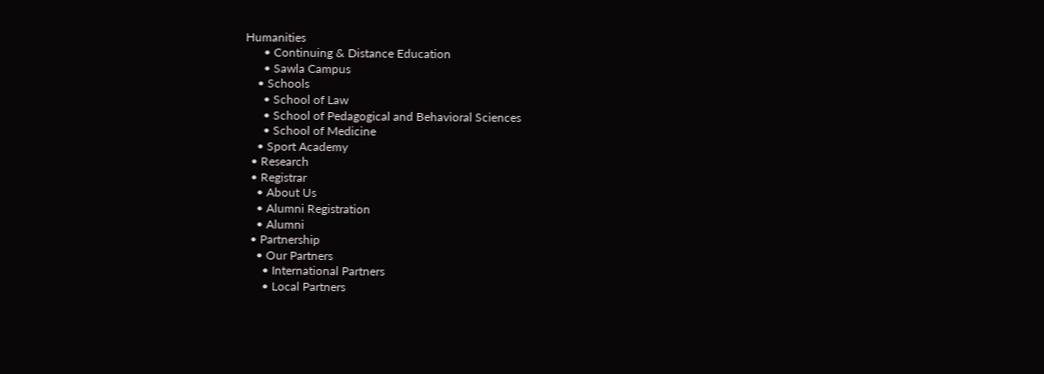Humanities
      • Continuing & Distance Education
      • Sawla Campus
    • Schools
      • School of Law
      • School of Pedagogical and Behavioral Sciences
      • School of Medicine
    • Sport Academy
  • Research
  • Registrar
    • About Us
    • Alumni Registration
    • Alumni
  • Partnership
    • Our Partners
      • International Partners
      • Local Partners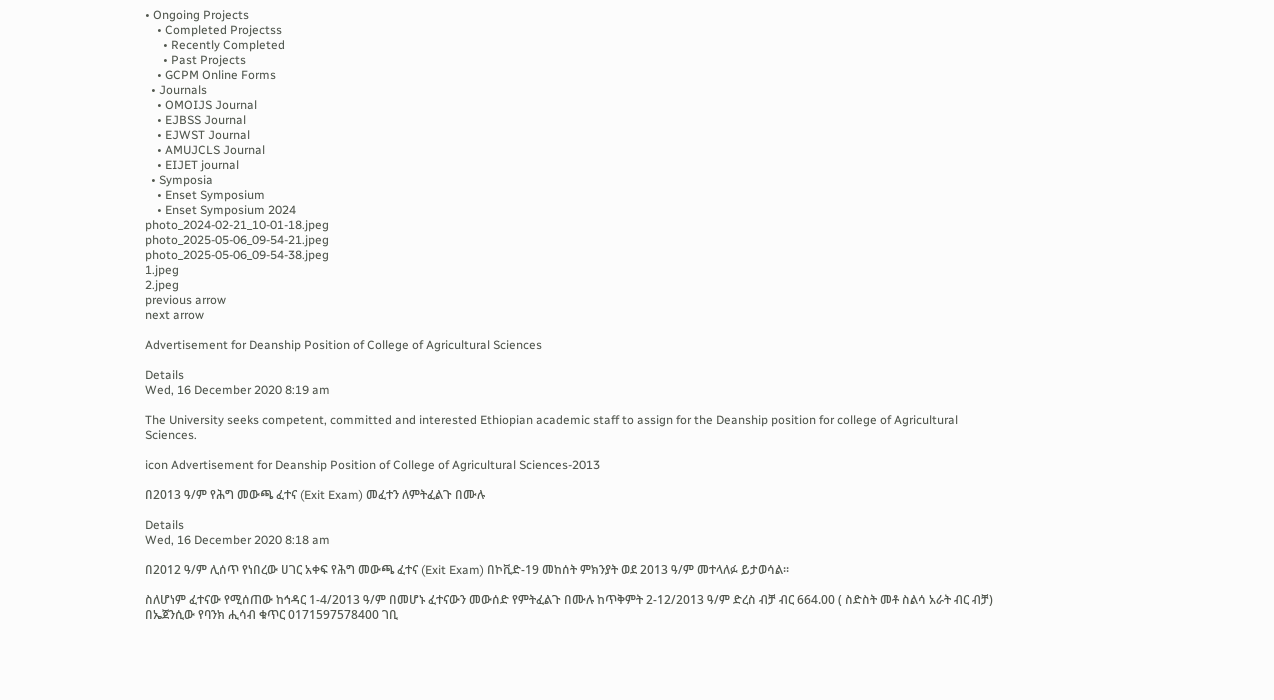• Ongoing Projects
    • Completed Projectss
      • Recently Completed
      • Past Projects
    • GCPM Online Forms
  • Journals
    • OMOIJS Journal
    • EJBSS Journal
    • EJWST Journal
    • AMUJCLS Journal
    • EIJET journal
  • Symposia
    • Enset Symposium
    • Enset Symposium 2024
photo_2024-02-21_10-01-18.jpeg
photo_2025-05-06_09-54-21.jpeg
photo_2025-05-06_09-54-38.jpeg
1.jpeg
2.jpeg
previous arrow
next arrow

Advertisement for Deanship Position of College of Agricultural Sciences

Details
Wed, 16 December 2020 8:19 am

The University seeks competent, committed and interested Ethiopian academic staff to assign for the Deanship position for college of Agricultural Sciences.

icon Advertisement for Deanship Position of College of Agricultural Sciences-2013

በ2013 ዓ/ም የሕግ መውጫ ፈተና (Exit Exam) መፈተን ለምትፈልጉ በሙሉ

Details
Wed, 16 December 2020 8:18 am

በ2012 ዓ/ም ሊሰጥ የነበረው ሀገር አቀፍ የሕግ መውጫ ፈተና (Exit Exam) በኮቪድ-19 መከሰት ምክንያት ወደ 2013 ዓ/ም መተላለፉ ይታወሳል፡፡

ስለሆነም ፈተናው የሚሰጠው ከኅዳር 1-4/2013 ዓ/ም በመሆኑ ፈተናውን መውሰድ የምትፈልጉ በሙሉ ከጥቅምት 2-12/2013 ዓ/ም ድረስ ብቻ ብር 664.00 ( ስድስት መቶ ስልሳ አራት ብር ብቻ) በኤጀንሲው የባንክ ሒሳብ ቁጥር 0171597578400 ገቢ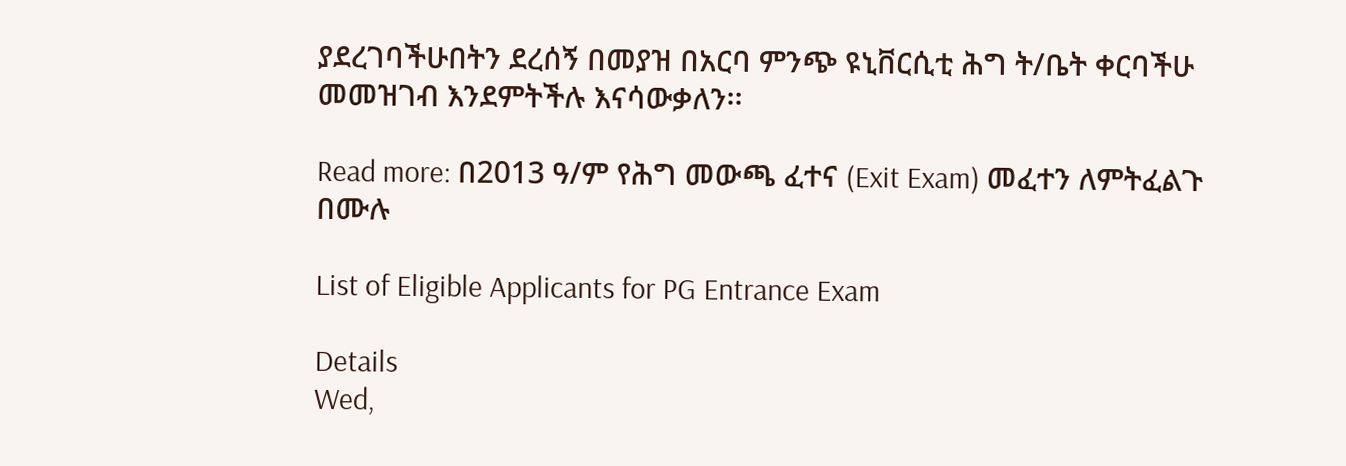ያደረገባችሁበትን ደረሰኝ በመያዝ በአርባ ምንጭ ዩኒቨርሲቲ ሕግ ት/ቤት ቀርባችሁ መመዝገብ እንደምትችሉ እናሳውቃለን፡፡

Read more: በ2013 ዓ/ም የሕግ መውጫ ፈተና (Exit Exam) መፈተን ለምትፈልጉ በሙሉ

List of Eligible Applicants for PG Entrance Exam

Details
Wed,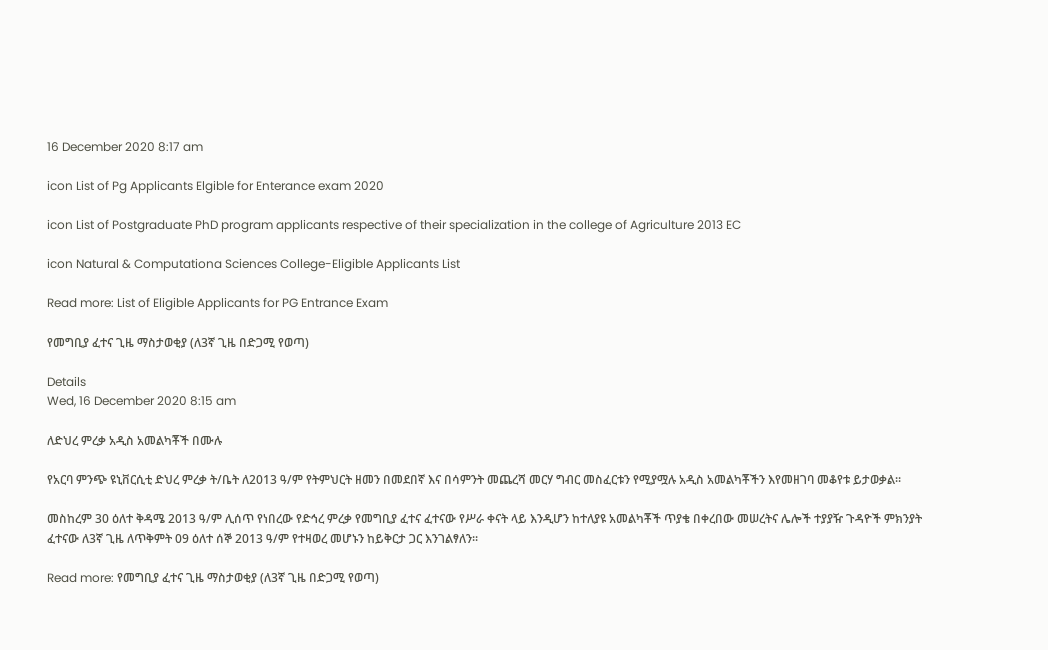16 December 2020 8:17 am

icon List of Pg Applicants Elgible for Enterance exam 2020

icon List of Postgraduate PhD program applicants respective of their specialization in the college of Agriculture 2013 EC

icon Natural & Computationa Sciences College-Eligible Applicants List

Read more: List of Eligible Applicants for PG Entrance Exam

የመግቢያ ፈተና ጊዜ ማስታወቂያ (ለ3ኛ ጊዜ በድጋሚ የወጣ)

Details
Wed, 16 December 2020 8:15 am

ለድህረ ምረቃ አዲስ አመልካቾች በሙሉ

የአርባ ምንጭ ዩኒቨርሲቲ ድህረ ምረቃ ት/ቤት ለ2013 ዓ/ም የትምህርት ዘመን በመደበኛ እና በሳምንት መጨረሻ መርሃ ግብር መስፈርቱን የሚያሟሉ አዲስ አመልካቾችን እየመዘገባ መቆየቱ ይታወቃል፡፡

መስከረም 30 ዕለተ ቅዳሜ 2013 ዓ/ም ሊሰጥ የነበረው የድኅረ ምረቃ የመግቢያ ፈተና ፈተናው የሥራ ቀናት ላይ እንዲሆን ከተለያዩ አመልካቾች ጥያቄ በቀረበው መሠረትና ሌሎች ተያያዥ ጉዳዮች ምክንያት ፈተናው ለ3ኛ ጊዜ ለጥቅምት 09 ዕለተ ሰኞ 2013 ዓ/ም የተዛወረ መሆኑን ከይቅርታ ጋር እንገልፃለን፡፡

Read more: የመግቢያ ፈተና ጊዜ ማስታወቂያ (ለ3ኛ ጊዜ በድጋሚ የወጣ)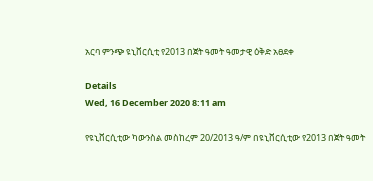አርባ ምንጭ ዩኒቨርሲቲ የ2013 በጀት ዓመት ዓመታዊ ዕቅድ አፀደቀ

Details
Wed, 16 December 2020 8:11 am

የዩኒቨርሲቲው ካውንስል መስከረም 20/2013 ዓ/ም በዩኒቨርሲቲው የ2013 በጀት ዓመት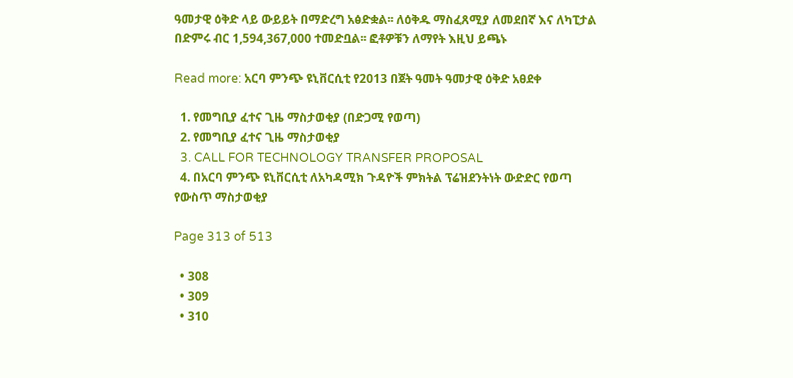ዓመታዊ ዕቅድ ላይ ውይይት በማድረግ አፅድቋል፡፡ ለዕቅዱ ማስፈጸሚያ ለመደበኛ እና ለካፒታል በድምሩ ብር 1,594,367,000 ተመድቧል፡፡ ፎቶዎቹን ለማየት እዚህ ይጫኑ

Read more: አርባ ምንጭ ዩኒቨርሲቲ የ2013 በጀት ዓመት ዓመታዊ ዕቅድ አፀደቀ

  1. የመግቢያ ፈተና ጊዜ ማስታወቂያ (በድጋሚ የወጣ)
  2. የመግቢያ ፈተና ጊዜ ማስታወቂያ
  3. CALL FOR TECHNOLOGY TRANSFER PROPOSAL
  4. በአርባ ምንጭ ዩኒቨርሲቲ ለአካዳሚክ ጉዳዮች ምክትል ፕሬዝደንትነት ውድድር የወጣ የውስጥ ማስታወቂያ

Page 313 of 513

  • 308
  • 309
  • 310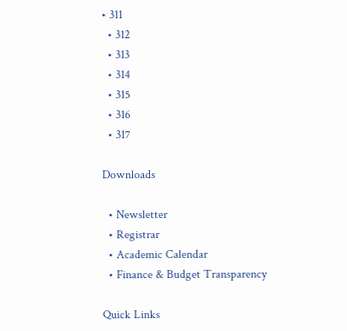• 311
  • 312
  • 313
  • 314
  • 315
  • 316
  • 317

Downloads

  • Newsletter
  • Registrar
  • Academic Calendar
  • Finance & Budget Transparency

Quick Links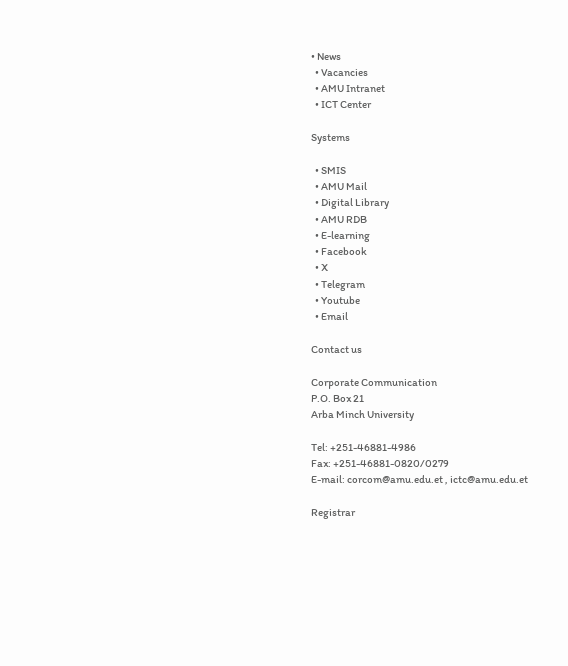• News
  • Vacancies
  • AMU Intranet
  • ICT Center

Systems

  • SMIS
  • AMU Mail
  • Digital Library
  • AMU RDB
  • E-learning
  • Facebook
  • X
  • Telegram
  • Youtube
  • Email

Contact us

Corporate Communication
P.O. Box 21
Arba Minch University

Tel: +251-46881-4986
Fax: +251-46881-0820/0279
E-mail: corcom@amu.edu.et , ictc@amu.edu.et

Registrar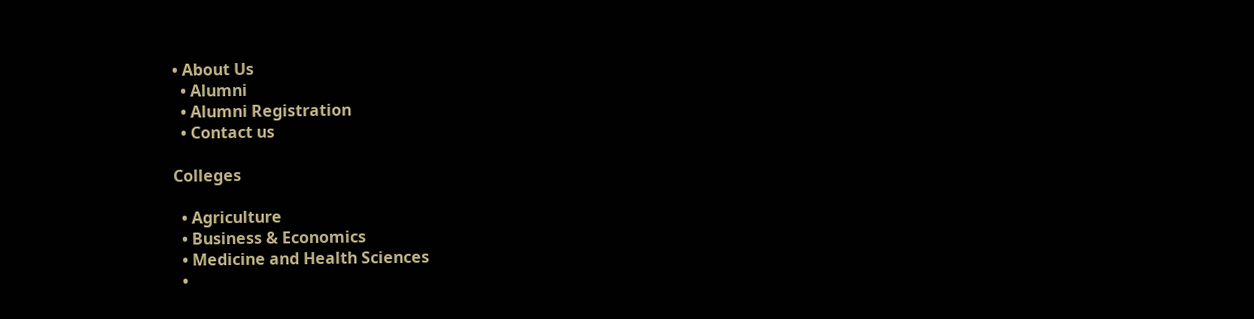• About Us
  • Alumni
  • Alumni Registration
  • Contact us

Colleges

  • Agriculture
  • Business & Economics
  • Medicine and Health Sciences
  •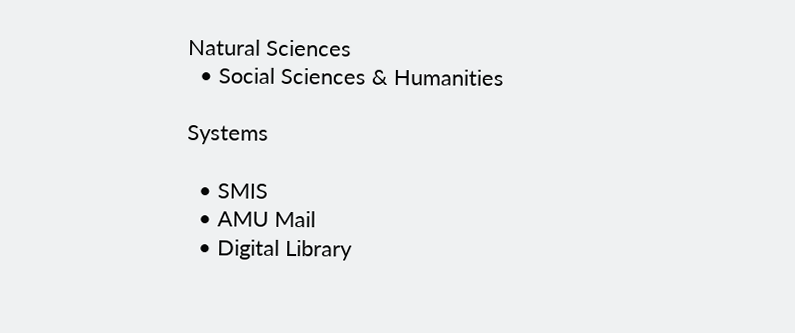Natural Sciences
  • Social Sciences & Humanities

Systems

  • SMIS
  • AMU Mail
  • Digital Library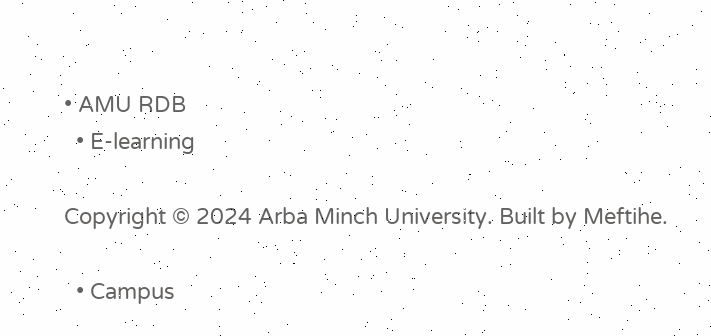• AMU RDB
  • E-learning

Copyright © 2024 Arba Minch University. Built by Meftihe.

  • Campus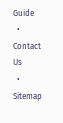Guide
  • Contact Us
  • Sitemap